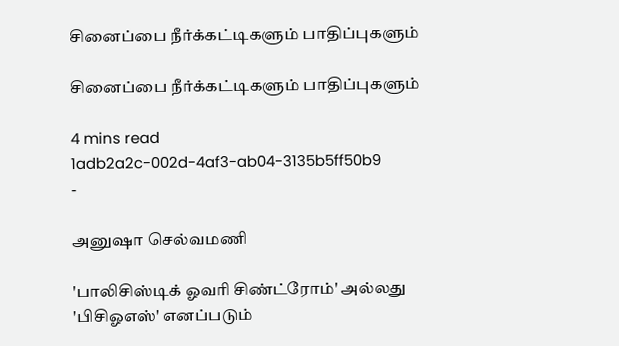சினைப்பை நீர்க்கட்டிகளும் பாதிப்புகளும்

சினைப்பை நீர்க்கட்டிகளும் பாதிப்புகளும்

4 mins read
1adb2a2c-002d-4af3-ab04-3135b5ff50b9
-

அனுஷா செல்வமணி

'பாலிசிஸ்டிக் ஓவரி சிண்ட்ரோம்' அல்லது 'பிசிஓஎஸ்' எனப்படும்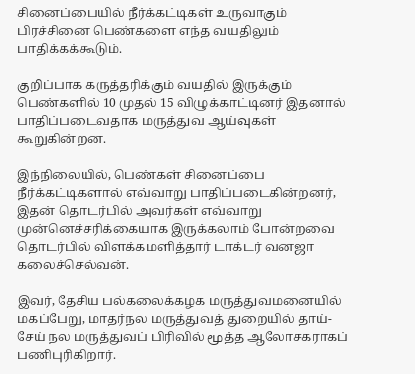சினைப்பையில் நீர்க்கட்டிகள் உருவாகும் பிரச்சினை பெண்களை எந்த வயதிலும் பாதிக்கக்கூடும்.

குறிப்பாக கருத்தரிக்கும் வயதில் இருக்கும் பெண்களில் 10 முதல் 15 விழுக்காட்டினர் இதனால் பாதிப்படைவதாக மருத்துவ ஆய்வுகள் கூறுகின்றன.

இந்நிலையில், பெண்கள் சினைப்பை நீர்க்கட்டிகளால் எவ்வாறு பாதிப்படைகின்றனர், இதன் தொடர்பில் அவர்கள் எவ்வாறு முன்னெச்சரிக்கையாக இருக்கலாம் போன்றவை தொடர்பில் விளக்கமளித்தார் டாக்டர் வனஜா கலைச்செல்வன்.

இவர், தேசிய பல்கலைக்கழக மருத்துவமனையில் மகப்பேறு, மாதர்நல மருத்துவத் துறையில் தாய்-சேய் நல மருத்துவப் பிரிவில் மூத்த ஆலோசகராகப் பணிபுரிகிறார்.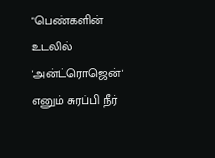"பெண்களின் உடலில் 'அன்ட்ரொஜென்' எனும் சுரப்பி நீர்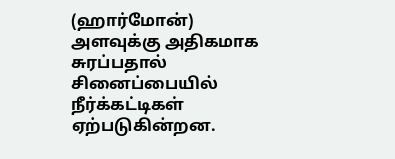(ஹார்மோன்) அளவுக்கு அதிகமாக சுரப்பதால் சினைப்பையில் நீர்க்கட்டிகள் ஏற்படுகின்றன.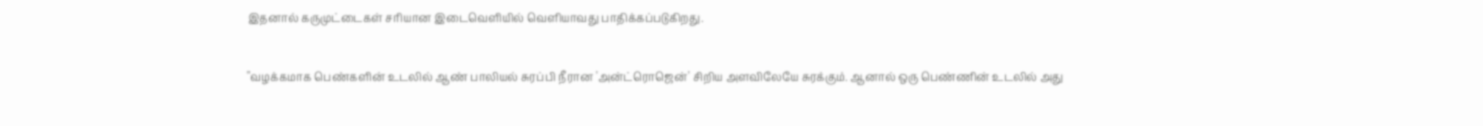இதனால் கருமுட்டைகள் சரியான இடைவெளியில் வெளியாவது பாதிக்கப்படுகிறது.

"வழக்கமாக பெண்களின் உடலில் ஆண் பாலியல் சுரப்பி நீரான 'அன்ட்ரொஜென்' சிறிய அளவிலேயே சுரக்கும். ஆனால் ஒரு பெண்ணின் உடலில் அது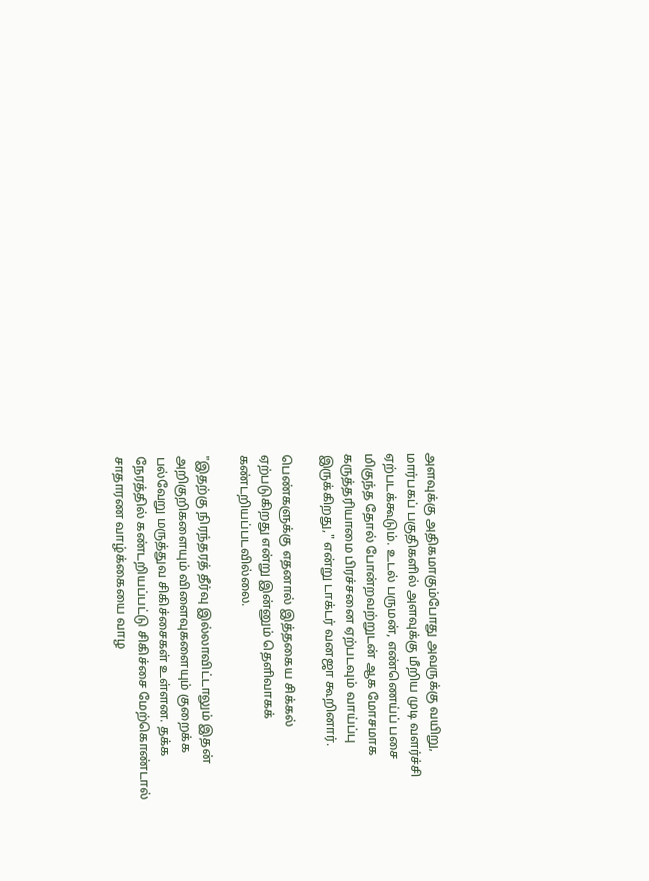அளவுக்கு அதிகமாகும்போது அவருக்கு வயிறு, மார்பகப் பகுதிகளில் அளவுக்கு மீறிய முடி வளர்ச்சி ஏற்படக்கூடும். உடல் பருமன், எண்ணெய்ப் பசை மிகுந்த தோல் போன்றவற்றுடன் ஆக மோசமாக கருத்தரியாமை பிரச்சனை ஏற்படவும் வாய்ப்பு இருக்கிறது," என்று டாக்டர் வனஜா கூறினார்.

பெண்களுக்கு எதனால் இத்தகைய சிக்கல் ஏற்படுகிறது என்று இன்னும் தெளிவாகக் கண்டறியப்படவில்லை.

"இதற்கு நிரந்தரத் தீர்வு இல்லாவிட்டாலும் இதன் அறிகுறிகளையும் விளைவுகளையும் குறைக்க பல்வேறு மருத்துவ சிகிச்சைகள் உள்ளன. தக்க நேரத்தில் கண்டறியப்பட்டு சிகிச்சை மேற்கொண்டால் சாதாரண வாழ்க்கையை வாழ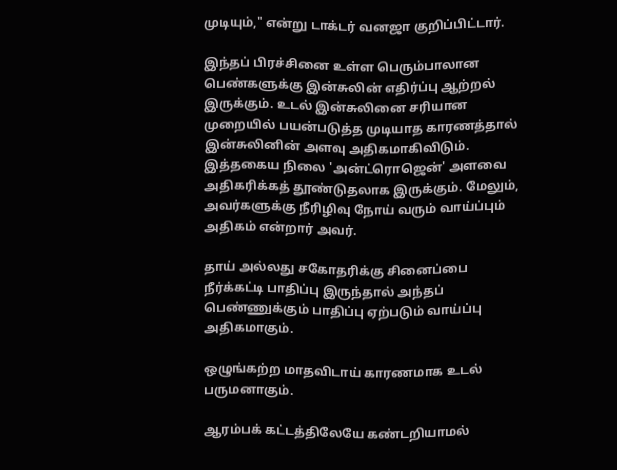முடியும்," என்று டாக்டர் வனஜா குறிப்பிட்டார்.

இந்தப் பிரச்சினை உள்ள பெரும்பாலான பெண்களுக்கு இன்சுலின் எதிர்ப்பு ஆற்றல் இருக்கும். உடல் இன்சுலினை சரியான முறையில் பயன்படுத்த முடியாத காரணத்தால் இன்சுலினின் அளவு அதிகமாகிவிடும். இத்தகைய நிலை 'அன்ட்ரொஜென்' அளவை அதிகரிக்கத் தூண்டுதலாக இருக்கும். மேலும், அவர்களுக்கு நீரிழிவு நோய் வரும் வாய்ப்பும் அதிகம் என்றார் அவர்.

தாய் அல்லது சகோதரிக்கு சினைப்பை நீர்க்கட்டி பாதிப்பு இருந்தால் அந்தப் பெண்ணுக்கும் பாதிப்பு ஏற்படும் வாய்ப்பு அதிகமாகும்.

ஒழுங்கற்ற மாதவிடாய் காரணமாக உடல் பருமனாகும்.

ஆரம்பக் கட்டத்திலேயே கண்டறியாமல்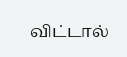விட்டால்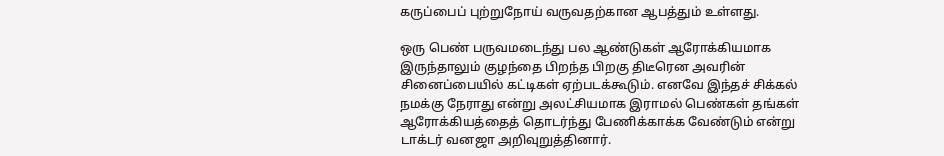கருப்பைப் புற்றுநோய் வருவதற்கான ஆபத்தும் உள்ளது.

ஒரு பெண் பருவமடைந்து பல ஆண்டுகள் ஆரோக்கியமாக இருந்தாலும் குழந்தை பிறந்த பிறகு திடீரென அவரின் சினைப்பையில் கட்டிகள் ஏற்படக்கூடும். எனவே இந்தச் சிக்கல் நமக்கு நேராது என்று அலட்சியமாக இராமல் பெண்கள் தங்கள் ஆரோக்கியத்தைத் தொடர்ந்து பேணிக்காக்க வேண்டும் என்று டாக்டர் வனஜா அறிவுறுத்தினார்.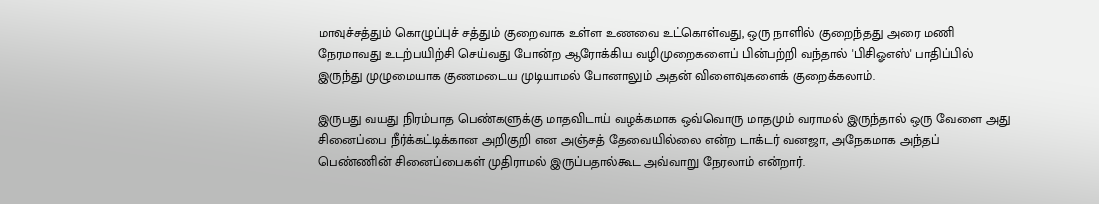மாவுச்சத்தும் கொழுப்புச் சத்தும் குறைவாக உள்ள உணவை உட்கொள்வது, ஒரு நாளில் குறைந்தது அரை மணி நேரமாவது உடற்பயிற்சி செய்வது போன்ற ஆரோக்கிய வழிமுறைகளைப் பின்பற்றி வந்தால் 'பிசிஓஎஸ்' பாதிப்பில் இருந்து முழுமையாக குணமடைய முடியாமல் போனாலும் அதன் விளைவுகளைக் குறைக்கலாம்.

இருபது வயது நிரம்பாத பெண்களுக்கு மாதவிடாய் வழக்கமாக ஒவ்வொரு மாதமும் வராமல் இருந்தால் ஒரு வேளை அது சினைப்பை நீர்க்கட்டிக்கான அறிகுறி என அஞ்சத் தேவையில்லை என்ற டாக்டர் வனஜா, அநேகமாக அந்தப் பெண்ணின் சினைப்பைகள் முதிராமல் இருப்பதால்கூட அவ்வாறு நேரலாம் என்றார்.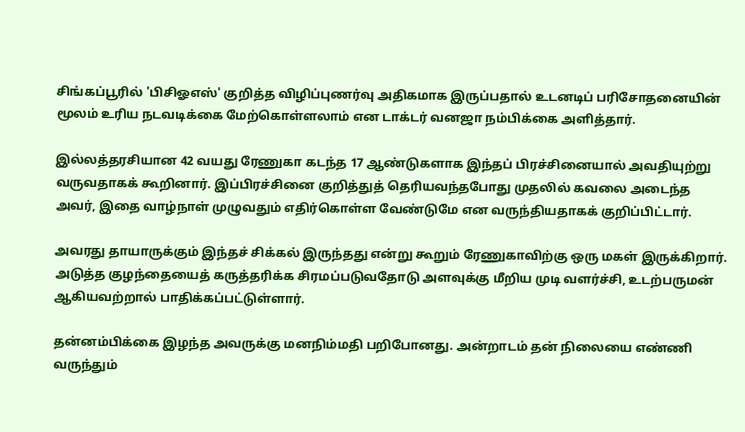சிங்கப்பூரில் 'பிசிஓஎஸ்' குறித்த விழிப்புணர்வு அதிகமாக இருப்பதால் உடனடிப் பரிசோதனையின் மூலம் உரிய நடவடிக்கை மேற்கொள்ளலாம் என டாக்டர் வனஜா நம்பிக்கை அளித்தார்.

இல்லத்தரசியான 42 வயது ரேணுகா கடந்த 17 ஆண்டுகளாக இந்தப் பிரச்சினையால் அவதியுற்று வருவதாகக் கூறினார். இப்பிரச்சினை குறித்துத் தெரியவந்தபோது முதலில் கவலை அடைந்த அவர், இதை வாழ்நாள் முழுவதும் எதிர்கொள்ள வேண்டுமே என வருந்தியதாகக் குறிப்பிட்டார்.

அவரது தாயாருக்கும் இந்தச் சிக்கல் இருந்தது என்று கூறும் ரேணுகாவிற்கு ஒரு மகள் இருக்கிறார். அடுத்த குழந்தையைத் கருத்தரிக்க சிரமப்படுவதோடு அளவுக்கு மீறிய முடி வளர்ச்சி, உடற்பருமன் ஆகியவற்றால் பாதிக்கப்பட்டுள்ளார்.

தன்னம்பிக்கை இழந்த அவருக்கு மனநிம்மதி பறிபோனது. அன்றாடம் தன் நிலையை எண்ணி வருந்தும்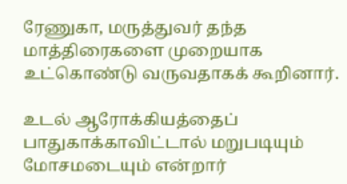ரேணுகா, மருத்துவர் தந்த மாத்திரைகளை முறையாக உட்கொண்டு வருவதாகக் கூறினார்.

உடல் ஆரோக்கியத்தைப் பாதுகாக்காவிட்டால் மறுபடியும் மோசமடையும் என்றார்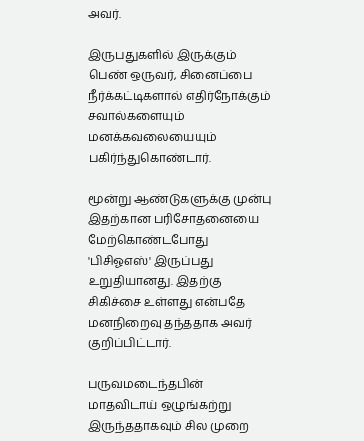அவர்.

இருபதுகளில் இருக்கும் பெண் ஒருவர், சினைப்பை நீர்க்கட்டிகளால் எதிர்நோக்கும் சவால்களையும் மனக்கவலையையும் பகிர்ந்துகொண்டார்.

மூன்று ஆண்டுகளுக்கு முன்பு இதற்கான பரிசோதனையை மேற்கொண்டபோது 'பிசிஓஎஸ்' இருப்பது உறுதியானது. இதற்கு சிகிச்சை உள்ளது என்பதே மனநிறைவு தந்ததாக அவர் குறிப்பிட்டார்.

பருவமடைந்தபின் மாதவிடாய் ஒழுங்கற்று இருந்ததாகவும் சில முறை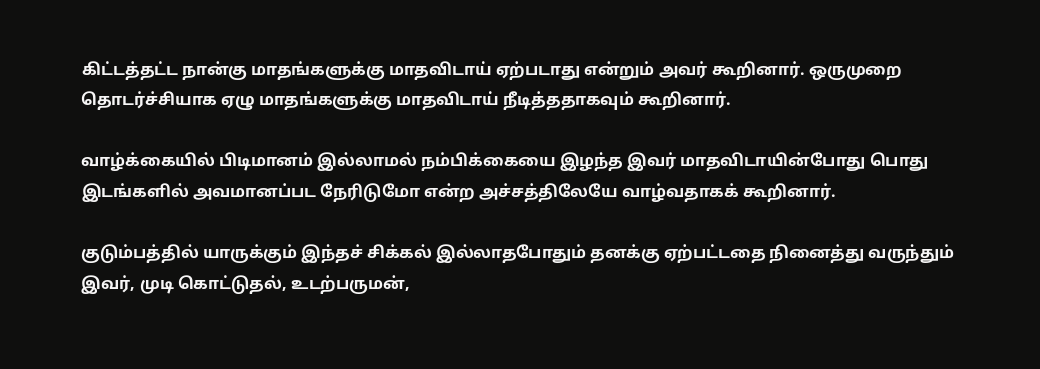கிட்டத்தட்ட நான்கு மாதங்களுக்கு மாதவிடாய் ஏற்படாது என்றும் அவர் கூறினார். ஒருமுறை தொடர்ச்சியாக ஏழு மாதங்களுக்கு மாதவிடாய் நீடித்ததாகவும் கூறினார்.

வாழ்க்கையில் பிடிமானம் இல்லாமல் நம்பிக்கையை இழந்த இவர் மாதவிடாயின்போது பொது இடங்களில் அவமானப்பட நேரிடுமோ என்ற அச்சத்திலேயே வாழ்வதாகக் கூறினார்.

குடும்பத்தில் யாருக்கும் இந்தச் சிக்கல் இல்லாதபோதும் தனக்கு ஏற்பட்டதை நினைத்து வருந்தும் இவர், முடி கொட்டுதல், உடற்பருமன்,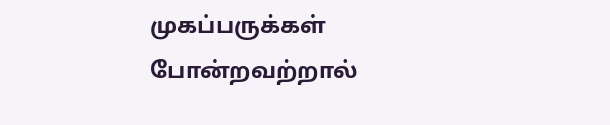முகப்பருக்கள் போன்றவற்றால்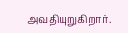அவதியுறுகிறார்.